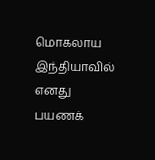மொகலாய இந்தியாவில் எனது பயணக்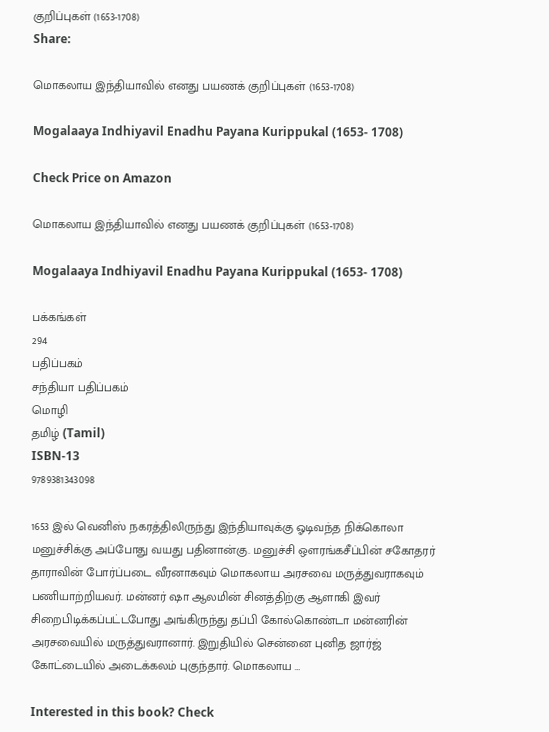குறிப்புகள் (1653-1708)
Share:

மொகலாய இந்தியாவில் எனது பயணக் குறிப்புகள் (1653-1708)

Mogalaaya Indhiyavil Enadhu Payana Kurippukal (1653- 1708)

Check Price on Amazon

மொகலாய இந்தியாவில் எனது பயணக் குறிப்புகள் (1653-1708)

Mogalaaya Indhiyavil Enadhu Payana Kurippukal (1653- 1708)

பக்கங்கள்
294
பதிப்பகம்
சந்தியா பதிப்பகம்
மொழி
தமிழ் (Tamil)
ISBN-13
9789381343098

1653 இல் வெனிஸ் நகரத்திலிருந்து இந்தியாவுக்கு ஓடிவந்த நிக்கொலா மனுச்சிக்கு அப்போது வயது பதினான்கு. மனுச்சி ஔரங்கசீப்பின் சகோதரர் தாராவின் போர்ப்படை வீரனாகவும் மொகலாய அரசவை மருத்துவராகவும் பணியாற்றியவர். மன்னர் ஷா ஆலமின் சினத்திற்கு ஆளாகி இவர் சிறைபிடிக்கப்பட்டபோது அங்கிருந்து தப்பி கோல்கொண்டா மன்னரின் அரசவையில் மருத்துவரானார். இறுதியில் சென்னை புனித ஜார்ஜ் கோட்டையில் அடைக்கலம் புகுந்தார். மொகலாய …

Interested in this book? Check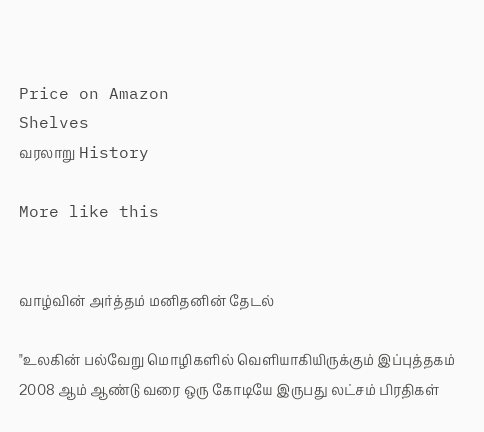Price on Amazon
Shelves
வரலாறு History

More like this


வாழ்வின் அர்த்தம் மனிதனின் தேடல்

"உலகின் பல்வேறு மொழிகளில் வெளியாகியிருக்கும் இப்புத்தகம் 2008 ஆம் ஆண்டு வரை ஒரு கோடியே இருபது லட்சம் பிரதிகள்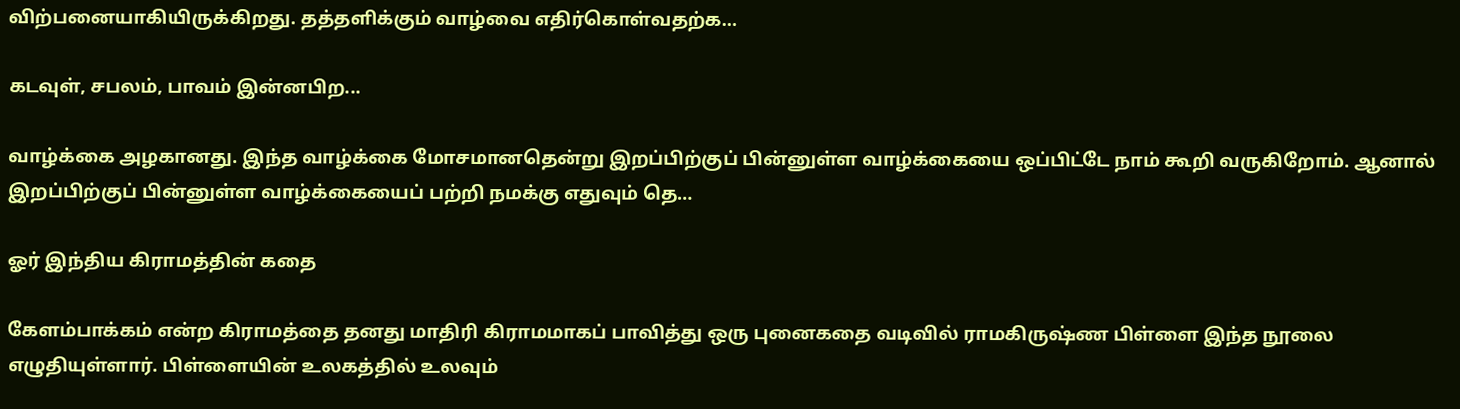விற்பனையாகியிருக்கிறது. தத்தளிக்கும் வாழ்வை எதிர்கொள்வதற்க…

கடவுள், சபலம், பாவம் இன்னபிற...

வாழ்க்கை அழகானது. இந்த வாழ்க்கை மோசமானதென்று இறப்பிற்குப் பின்னுள்ள வாழ்க்கையை ஒப்பிட்டே நாம் கூறி வருகிறோம். ஆனால் இறப்பிற்குப் பின்னுள்ள வாழ்க்கையைப் பற்றி நமக்கு எதுவும் தெ…

ஓர் இந்திய கிராமத்தின் கதை

கேளம்பாக்கம் என்ற கிராமத்தை தனது மாதிரி கிராமமாகப் பாவித்து ஒரு புனைகதை வடிவில் ராமகிருஷ்ண பிள்ளை இந்த நூலை எழுதியுள்ளார். பிள்ளையின் உலகத்தில் உலவும்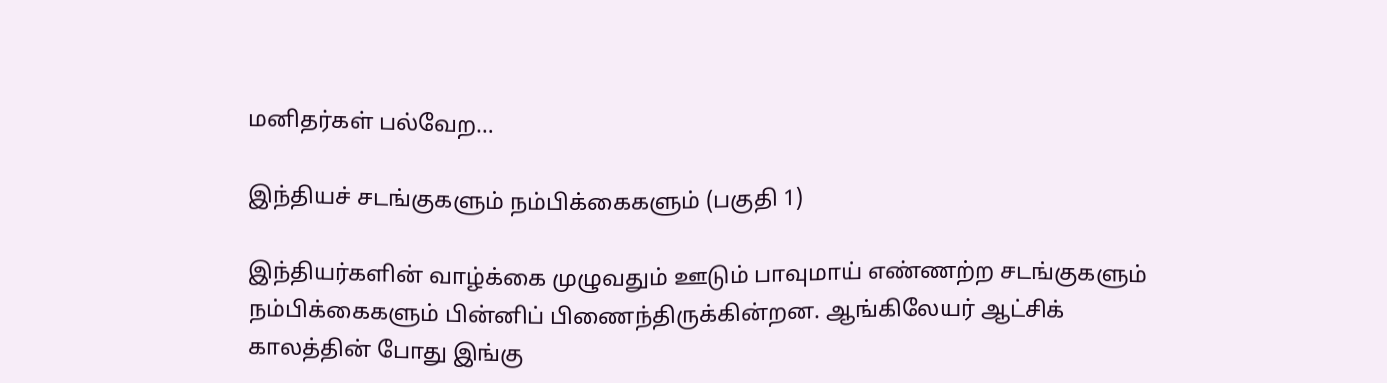மனிதர்கள் பல்வேற…

இந்தியச் சடங்குகளும் நம்பிக்கைகளும் (பகுதி 1)

இந்தியர்களின் வாழ்க்கை முழுவதும் ஊடும் பாவுமாய் எண்ணற்ற சடங்குகளும் நம்பிக்கைகளும் பின்னிப் பிணைந்திருக்கின்றன. ஆங்கிலேயர் ஆட்சிக் காலத்தின் போது இங்கு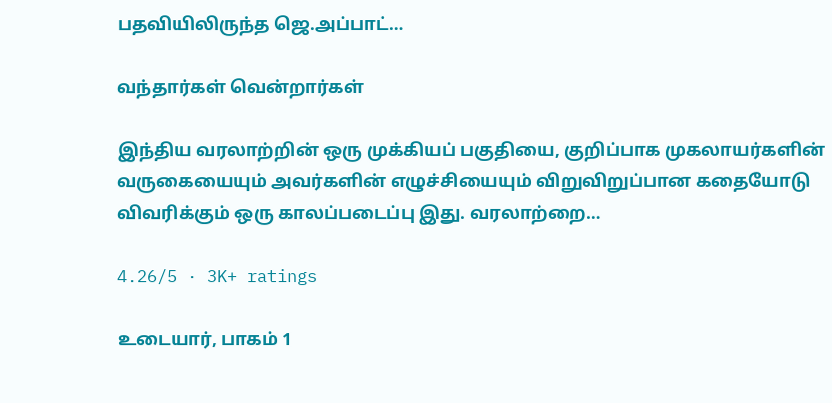பதவியிலிருந்த ஜெ.அப்பாட்…

வந்தார்கள் வென்றார்கள்

இந்திய வரலாற்றின் ஒரு முக்கியப் பகுதியை, குறிப்பாக முகலாயர்களின் வருகையையும் அவர்களின் எழுச்சியையும் விறுவிறுப்பான கதையோடு விவரிக்கும் ஒரு காலப்படைப்பு இது. வரலாற்றை…

4.26/5 · 3K+ ratings

உடையார், பாகம் 1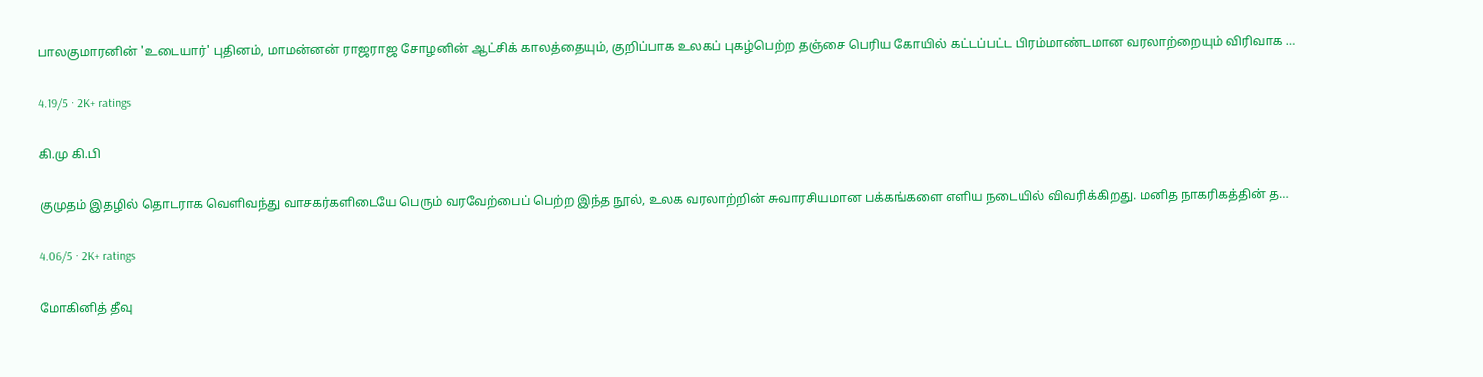பாலகுமாரனின் 'உடையார்' புதினம், மாமன்னன் ராஜராஜ சோழனின் ஆட்சிக் காலத்தையும், குறிப்பாக உலகப் புகழ்பெற்ற தஞ்சை பெரிய கோயில் கட்டப்பட்ட பிரம்மாண்டமான வரலாற்றையும் விரிவாக …

4.19/5 · 2K+ ratings

கி.மு கி.பி

குமுதம் இதழில் தொடராக வெளிவந்து வாசகர்களிடையே பெரும் வரவேற்பைப் பெற்ற இந்த நூல், உலக வரலாற்றின் சுவாரசியமான பக்கங்களை எளிய நடையில் விவரிக்கிறது. மனித நாகரிகத்தின் த…

4.06/5 · 2K+ ratings

மோகினித் தீவு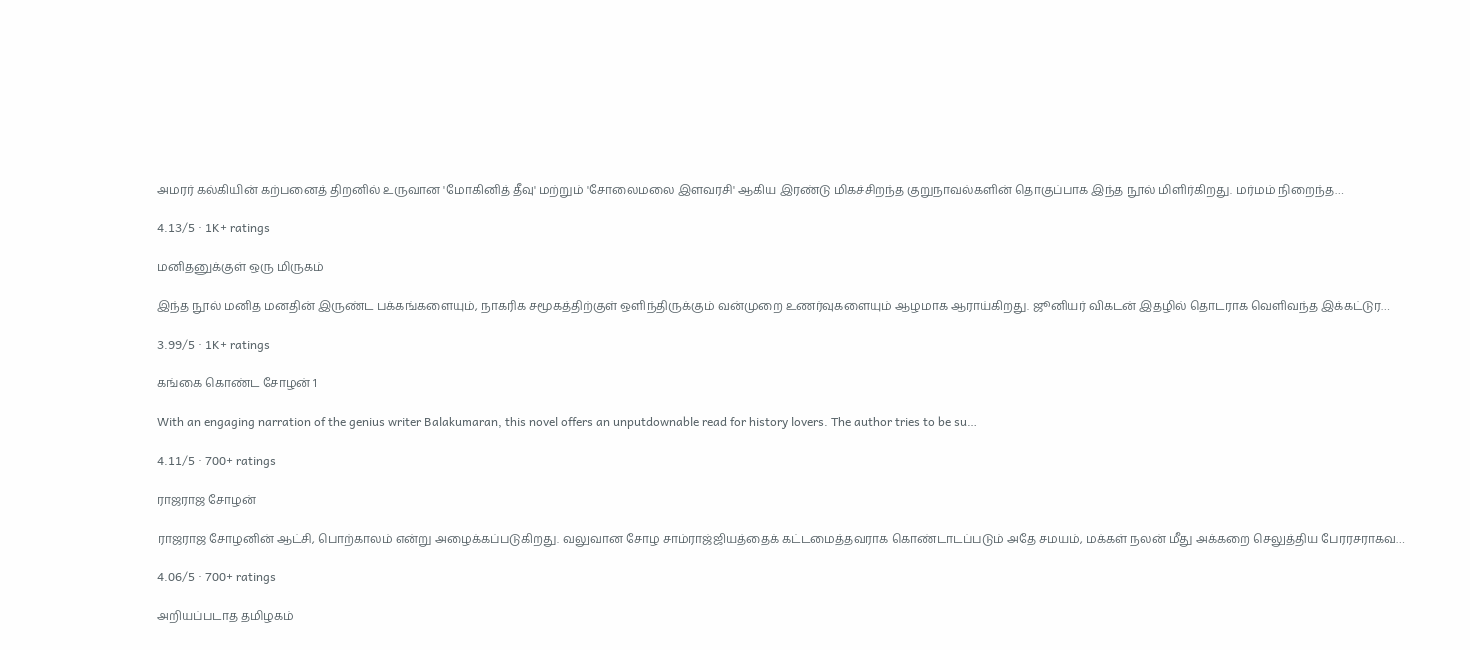அமரர் கல்கியின் கற்பனைத் திறனில் உருவான 'மோகினித் தீவு' மற்றும் 'சோலைமலை இளவரசி' ஆகிய இரண்டு மிகச்சிறந்த குறுநாவல்களின் தொகுப்பாக இந்த நூல் மிளிர்கிறது. மர்மம் நிறைந்த…

4.13/5 · 1K+ ratings

மனிதனுக்குள் ஒரு மிருகம்

இந்த நூல் மனித மனதின் இருண்ட பக்கங்களையும், நாகரிக சமூகத்திற்குள் ஒளிந்திருக்கும் வன்முறை உணர்வுகளையும் ஆழமாக ஆராய்கிறது. ஜூனியர் விகடன் இதழில் தொடராக வெளிவந்த இக்கட்டுர…

3.99/5 · 1K+ ratings

கங்கை கொண்ட சோழன் 1

With an engaging narration of the genius writer Balakumaran, this novel offers an unputdownable read for history lovers. The author tries to be su…

4.11/5 · 700+ ratings

ராஜராஜ சோழன்

ராஜராஜ சோழனின் ஆட்சி, பொற்காலம் என்று அழைக்கப்படுகிறது. வலுவான சோழ சாம்ராஜ்ஜியத்தைக் கட்டமைத்தவராக கொண்டாடப்படும் அதே சமயம், மக்கள் நலன் மீது அக்கறை செலுத்திய பேரரசராகவ…

4.06/5 · 700+ ratings

அறியப்படாத தமிழகம்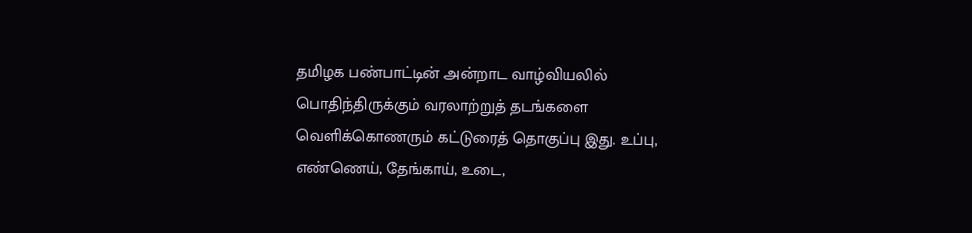தமிழக பண்பாட்டின் அன்றாட வாழ்வியலில் பொதிந்திருக்கும் வரலாற்றுத் தடங்களை வெளிக்கொணரும் கட்டுரைத் தொகுப்பு இது. உப்பு, எண்ணெய், தேங்காய், உடை,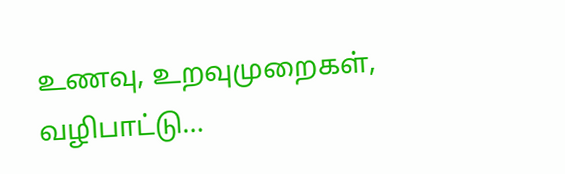உணவு, உறவுமுறைகள், வழிபாட்டு…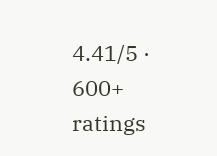4.41/5 · 600+ ratings